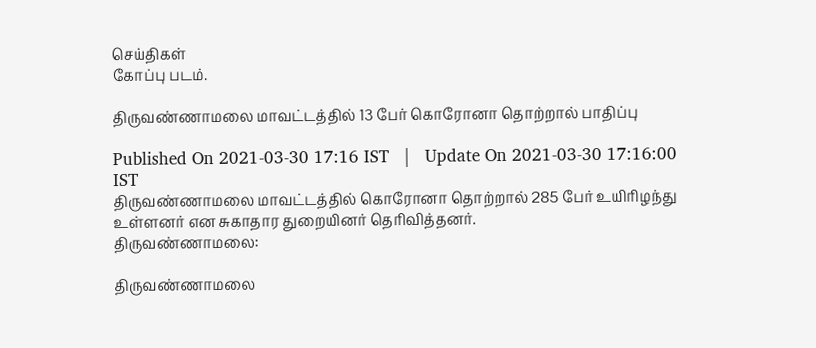செய்திகள்
கோப்பு படம்.

திருவண்ணாமலை மாவட்டத்தில் 13 பேர் கொரோனா தொற்றால் பாதிப்பு

Published On 2021-03-30 17:16 IST   |   Update On 2021-03-30 17:16:00 IST
திருவண்ணாமலை மாவட்டத்தில் கொரோனா தொற்றால் 285 பேர் உயிரிழந்து உள்ளனர் என சுகாதார துறையினர் தெரிவித்தனர்.
திருவண்ணாமலை:

திருவண்ணாமலை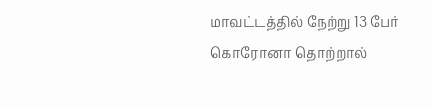மாவட்டத்தில் நேற்று 13 பேர் கொரோனா தொற்றால்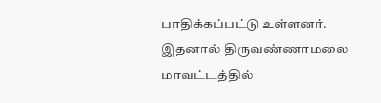பாதிக்கப்பட்டு உள்ளனர். இதனால் திருவண்ணாமலை மாவட்டத்தில்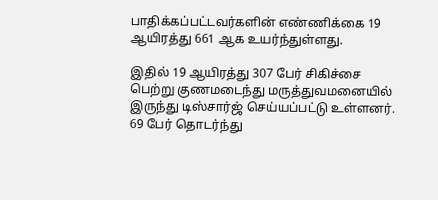பாதிக்கப்பட்டவர்களின் எண்ணிக்கை 19 ஆயிரத்து 661 ஆக உயர்ந்துள்ளது.

இதில் 19 ஆயிரத்து 307 பேர் சிகிச்சை பெற்று குணமடைந்து மருத்துவமனையில் இருந்து டிஸ்சார்ஜ் செய்யப்பட்டு உள்ளனர். 69 பேர் தொடர்ந்து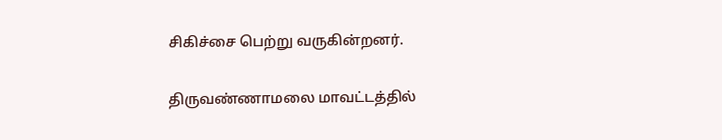சிகிச்சை பெற்று வருகின்றனர்.

திருவண்ணாமலை மாவட்டத்தில்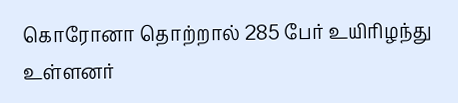கொரோனா தொற்றால் 285 பேர் உயிரிழந்து உள்ளனர்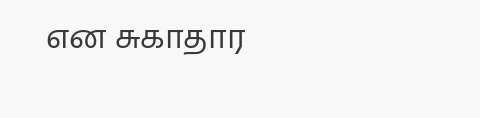என சுகாதார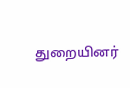துறையினர்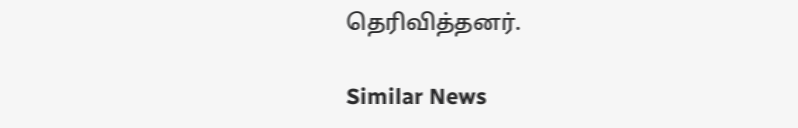தெரிவித்தனர்.

Similar News